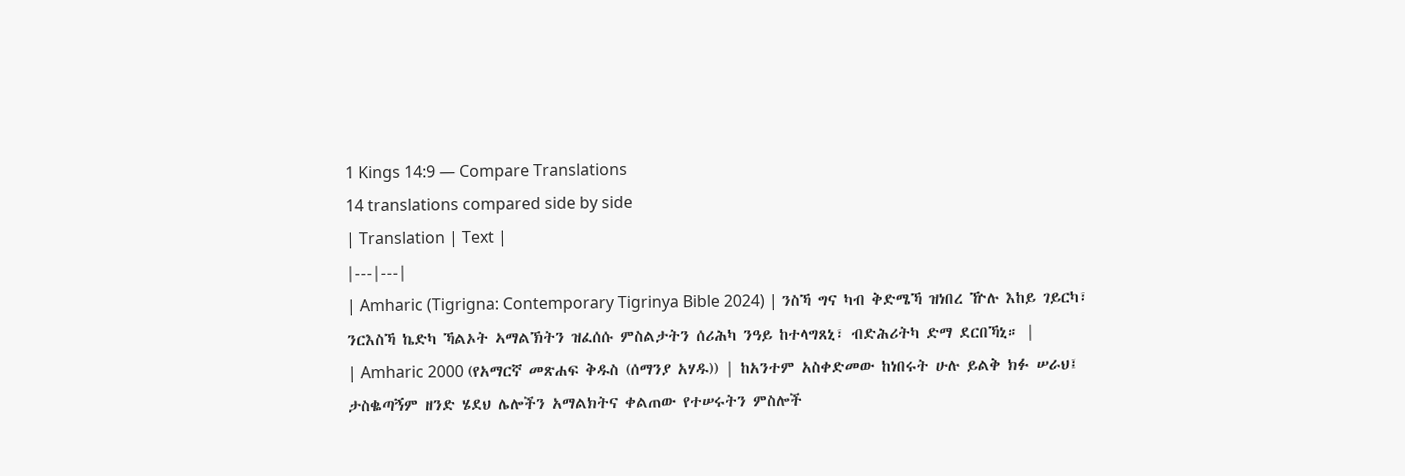1 Kings 14:9 — Compare Translations
14 translations compared side by side
| Translation | Text |
|---|---|
| Amharic (Tigrigna: Contemporary Tigrinya Bible 2024) | ንስኻ ግና ካብ ቅድሜኻ ዝነበረ ዅሉ እከይ ገይርካ፣ ንርእስኻ ኬድካ ኻልኦት ኣማልኽትን ዝፈሰሱ ምስልታትን ሰሪሕካ ንዓይ ከተላግጸኒ፣ ብድሕሪትካ ድማ ደርበኻኒ። |
| Amharic 2000 (የአማርኛ መጽሐፍ ቅዱስ (ሰማንያ አሃዱ)) | ከአንተም አስቀድመው ከነበሩት ሁሉ ይልቅ ክፉ ሠራህ፤ ታስቈጣኝም ዘንድ ሄደህ ሌሎችን አማልክትና ቀልጠው የተሠሩትን ምስሎች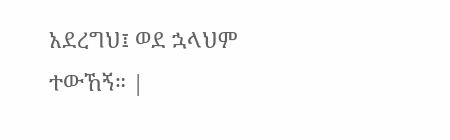አደረግህ፤ ወደ ኋላህም ተውኸኝ። |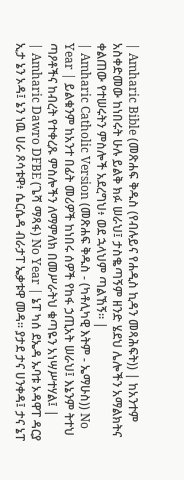| Amharic Bible (መጽሐፍ ቅዱስ (የብሉይና የሐዲስ ኪዳን መጻሕፍት)) | ከአንተም አስቀድመው ከነበሩት ሁሉ ይልቅ ክፉ ሠራህ፤ ታስቈጣኝም ዘንድ ሄደህ ሌሎችን አማልክትና ቀልጠው የተሠሩትን ምስሎች አደረግህ፥ ወደ ኋላህም ጣልኸኝ። |
| Amharic Catholic Version (መጽሐፍ ቅዱስ - (ካቶሊካዊ እትም - ኤማሁስ)) No Year | ይልቁንም ከአንተ በፊት መሪዎች ከነበሩ ሰዎች የከፋ ኃጢአት ሠራህ፤ እኔንም ትተህ ጣዖቶችና ከብረት የተቀረጹ ምስሎችን ለማምለክ በመሥራትህ ቁጣዬን አነሣሥተሃል፤ |
| Amharic Dawro DFBE (ጌሻ ማጻፋ) No Year | ኔፐ ካሰ ደኤዳ ኡባቱ ኦዳዋፐ ዳርያ ኢታ ኔን ኦዳ፤ ኔን ነዉ ሀራ ጾሳቱዋ፥ ሴርሴዳ ብራታፐ ኤቃቱዋ መዳ። ያታደ ታና ሀንቀዳ፤ ታና ኔፐ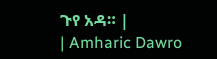ጉየ አዳ። |
| Amharic Dawro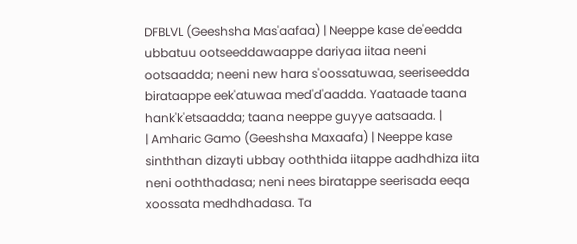DFBLVL (Geeshsha Mas'aafaa) | Neeppe kase de'eedda ubbatuu ootseeddawaappe dariyaa iitaa neeni ootsaadda; neeni new hara s'oossatuwaa, seeriseedda birataappe eek'atuwaa med'd'aadda. Yaataade taana hank'k'etsaadda; taana neeppe guyye aatsaada. |
| Amharic Gamo (Geeshsha Maxaafa) | Neeppe kase sinththan dizayti ubbay ooththida iitappe aadhdhiza iita neni ooththadasa; neni nees biratappe seerisada eeqa xoossata medhdhadasa. Ta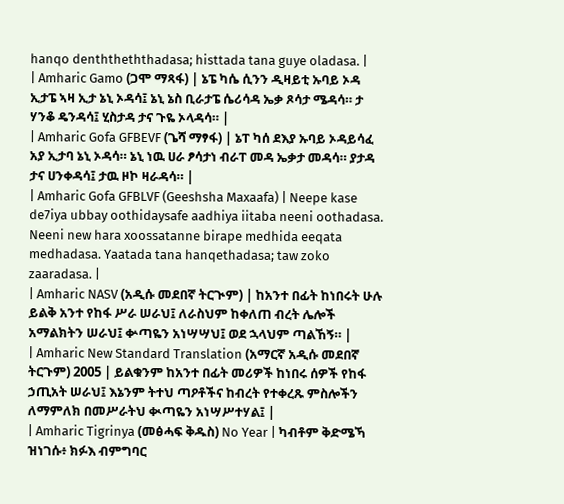hanqo denththeththadasa; histtada tana guye oladasa. |
| Amharic Gamo (ጋሞ ማጻፋ) | ኔፔ ካሴ ሲንን ዲዛይቲ ኡባይ ኦዳ ኢታፔ ኣዛ ኢታ ኔኒ ኦዳሳ፤ ኔኒ ኔስ ቢራታፔ ሴሪሳዳ ኤቃ ጾሳታ ሜዳሳ። ታ ሃንቆ ዴንዳሳ፤ ሂስታዳ ታና ጉዬ ኦላዳሳ። |
| Amharic Gofa GFBEVF (ጌሻ ማፃፋ) | ኔፐ ካሰ ደእያ ኡባይ ኦዳይሳፈ አያ ኢታባ ኔኒ ኦዳሳ። ኔኒ ነዉ ሀራ ፆሳታነ ብራፐ መዳ ኤቃታ መዳሳ። ያታዳ ታና ሀንቀዳሳ፤ ታዉ ዞኮ ዛራዳሳ። |
| Amharic Gofa GFBLVF (Geeshsha Maxaafa) | Neepe kase de7iya ubbay oothidaysafe aadhiya iitaba neeni oothadasa. Neeni new hara xoossatanne birape medhida eeqata medhadasa. Yaatada tana hanqethadasa; taw zoko zaaradasa. |
| Amharic NASV (አዲሱ መደበኛ ትርጒም) | ከአንተ በፊት ከነበሩት ሁሉ ይልቅ አንተ የከፋ ሥራ ሠራህ፤ ለራስህም ከቀለጠ ብረት ሌሎች አማልክትን ሠራህ፤ ቍጣዬን አነሣሣህ፤ ወደ ኋላህም ጣልኸኝ። |
| Amharic New Standard Translation (አማርኛ አዲሱ መደበኛ ትርጉም) 2005 | ይልቁንም ከአንተ በፊት መሪዎች ከነበሩ ሰዎች የከፋ ኃጢአት ሠራህ፤ እኔንም ትተህ ጣዖቶችና ከብረት የተቀረጹ ምስሎችን ለማምለክ በመሥራትህ ቊጣዬን አነሣሥተሃል፤ |
| Amharic Tigrinya (መፅሓፍ ቅዱስ) No Year | ካብቶም ቅድሜኻ ዝነገሱ፥ ክፉእ ብምግባር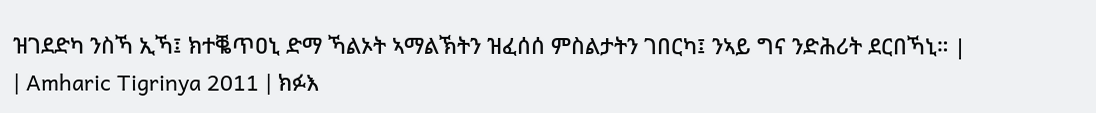ዝገደድካ ንስኻ ኢኻ፤ ክተቘጥዐኒ ድማ ኻልኦት ኣማልኽትን ዝፈሰሰ ምስልታትን ገበርካ፤ ንኣይ ግና ንድሕሪት ደርበኻኒ። |
| Amharic Tigrinya 2011 | ክፉእ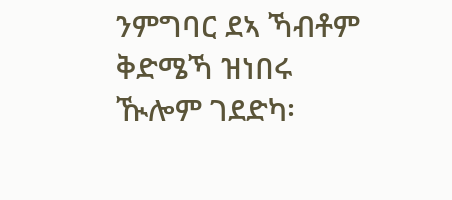ንምግባር ደኣ ኻብቶም ቅድሜኻ ዝነበሩ ዂሎም ገደድካ፡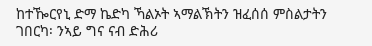ከተዀርየኒ ድማ ኬድካ ኻልኦት ኣማልኽትን ዝፈሰሰ ምስልታትን ገበርካ፡ ንኣይ ግና ናብ ድሕሪ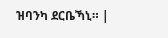ዝባንካ ደርቤኻኒ። |